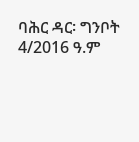ባሕር ዳር፡ ግንቦት 4/2016 ዓ.ም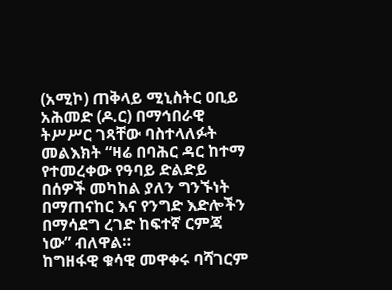(አሚኮ) ጠቅላይ ሚኒስትር ዐቢይ አሕመድ (ዶ.ር) በማኅበራዊ ትሥሥር ገጻቸው ባስተላለፉት መልእክት “ዛሬ በባሕር ዳር ከተማ የተመረቀው የዓባይ ድልድይ በሰዎች መካከል ያለን ግንኙነት በማጠናከር እና የንግድ እድሎችን በማሳደግ ረገድ ከፍተኛ ርምጃ ነው” ብለዋል።
ከግዘፋዊ ቁሳዊ መዋቀሩ ባሻገርም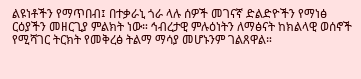ልዩነቶችን የማጥበብ፤ በተቃራኒ ጎራ ላሉ ሰዎች መገናኛ ድልድዮችን የማነፅ ርዕያችን መዘርጊያ ምልክት ነው። ኅብረታዊ ምሉዕነትን ለማፅናት ከክልላዊ ወሰኖች የሚሻገር ትርክት የመቅረፅ ትልማ ማሳያ መሆኑንም ገልጸዋል።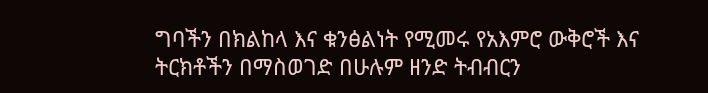ግባችን በክልከላ እና ቁንፅልነት የሚመሩ የአእምሮ ውቅሮች እና ትርክቶችን በማስወገድ በሁሉም ዘንድ ትብብርን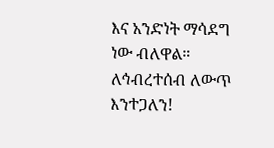እና አንድነት ማሳደግ ነው ብለዋል።
ለኅብረተሰብ ለውጥ እንተጋለን!